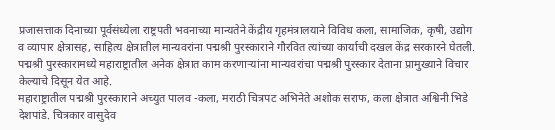प्रजासत्ताक दिनाच्या पूर्वसंध्येला राष्ट्रपती भवनाच्या मान्यतेने केंद्रीय गृहमंत्रालयाने विविध कला, सामाजिक, कृषी, उद्योग व व्यापार क्षेत्रासह, साहित्य क्षेत्रातील मान्यवरांना पद्मश्री पुरस्काराने गौरवित त्यांच्या कार्याची दखल केंद्र सरकारने घेतली. पद्मश्री पुरस्कारामध्ये महाराष्ट्रातील अनेक क्षेत्रात काम करणाऱ्यांना मान्यवरांचा पद्मश्री पुरस्कार देताना प्रामुख्याने विचार केल्याचे दिसून येत आहे.
महाराष्ट्रातील पद्मश्री पुरस्काराने अच्युत पालव -कला, मराठी चित्रपट अभिनेते अशोक सराफ, कला क्षेत्रात अश्विनी भिडे देशपांडे. चित्रकार वासुदेव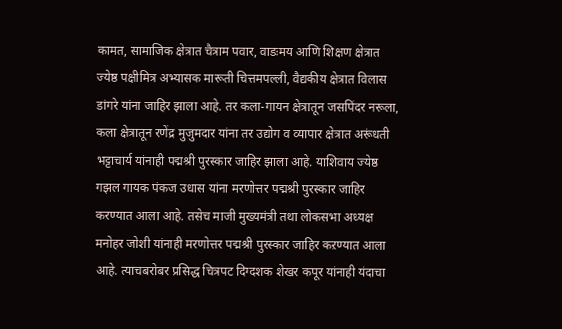कामत, सामाजिक क्षेत्रात चैत्राम पवार, वाडःमय आणि शिक्षण क्षेत्रात ज्येष्ठ पक्षीमित्र अभ्यासक मारूती चित्तमपल्ली, वैद्यकीय क्षेत्रात विलास डांगरे यांना जाहिर झाला आहे. तर कला-गायन क्षेत्रातून जसपिंदर नरूला, कला क्षेत्रातून रणेंद्र मुजुमदार यांना तर उद्योग व व्यापार क्षेत्रात अरूंधती भट्टाचार्य यांनाही पद्मश्री पुरस्कार जाहिर झाला आहे. याशिवाय ज्येष्ठ गझल गायक पंकज उधास यांना मरणोत्तर पद्मश्री पुरस्कार जाहिर करण्यात आला आहे. तसेच माजी मुख्यमंत्री तथा लोकसभा अध्यक्ष मनोहर जोशी यांनाही मरणोत्तर पद्मश्री पुरस्कार जाहिर कऱण्यात आला आहे. त्याचबरोबर प्रसिद्ध चित्रपट दिग्दशक शेखर कपूर यांनाही यंदाचा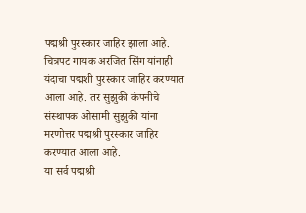पद्मश्री पुरस्कार जाहिर झाला आहे. चित्रपट गायक अरजित सिंग यांनाही यंदाचा पद्मशी पुरस्कार जाहिर करण्यात आला आहे. तर सुझुकी कंपनीचे संस्थापक ओसामी सुझुकी यांना मरणोत्तर पद्मश्री पुरस्कार जाहिर करण्यात आला आहे.
या सर्व पद्मश्री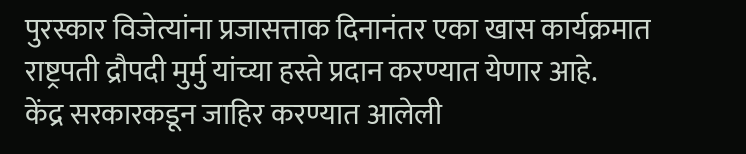पुरस्कार विजेत्यांना प्रजासत्ताक दिनानंतर एका खास कार्यक्रमात राष्ट्रपती द्रौपदी मुर्मु यांच्या हस्ते प्रदान करण्यात येणार आहे.
केंद्र सरकारकडून जाहिर करण्यात आलेली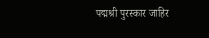पद्मश्री पुरस्कार जाहिर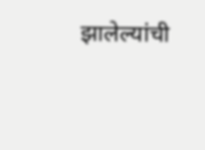झालेल्यांची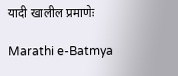यादी खालील प्रमाणेः

Marathi e-Batmya